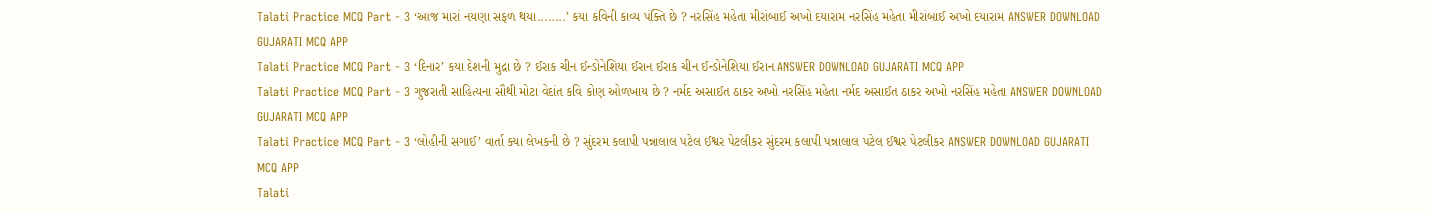Talati Practice MCQ Part - 3 ‘આજ મારાં નયણા સફળ થયા........’ કયા કવિની કાવ્ય પંક્તિ છે ? નરસિંહ મહેતા મીરાંબાઈ અખો દયારામ નરસિંહ મહેતા મીરાંબાઈ અખો દયારામ ANSWER DOWNLOAD GUJARATI MCQ APP
Talati Practice MCQ Part - 3 ‘દિનાર’ કયા દેશની મુદ્રા છે ? ઈરાક ચીન ઈન્ડોનેશિયા ઈરાન ઈરાક ચીન ઈન્ડોનેશિયા ઈરાન ANSWER DOWNLOAD GUJARATI MCQ APP
Talati Practice MCQ Part - 3 ગુજરાતી સાહિત્યના સૌથી મોટા વેદાંત કવિ કોણ ઓળખાય છે ? નર્મદ અસાઈત ઠાકર અખો નરસિંહ મહેતા નર્મદ અસાઈત ઠાકર અખો નરસિંહ મહેતા ANSWER DOWNLOAD GUJARATI MCQ APP
Talati Practice MCQ Part - 3 ‘લોહીની સગાઈ’ વાર્તા ક્યા લેખકની છે ? સુંદરમ કલાપી પન્નાલાલ પટેલ ઈશ્વર પેટલીકર સુંદરમ કલાપી પન્નાલાલ પટેલ ઈશ્વર પેટલીકર ANSWER DOWNLOAD GUJARATI MCQ APP
Talati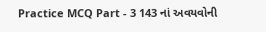Practice MCQ Part - 3 143 નાં અવયવોની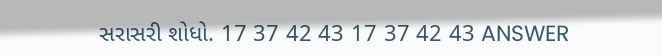સરાસરી શોધો. 17 37 42 43 17 37 42 43 ANSWER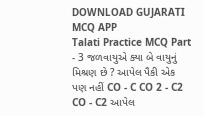DOWNLOAD GUJARATI MCQ APP
Talati Practice MCQ Part - 3 જળવાયુએ ક્યા બે વાયુનું મિશ્રણ છે ? આપેલ પૈકી એક પણ નહીં CO - C CO 2 - C2 CO - C2 આપેલ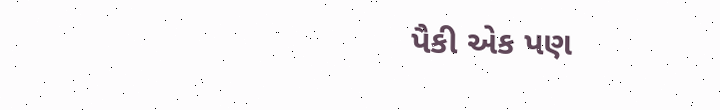પૈકી એક પણ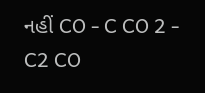નહીં CO - C CO 2 - C2 CO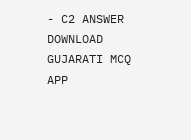- C2 ANSWER DOWNLOAD GUJARATI MCQ APP